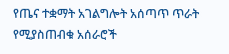የጤና ተቋማት አገልግሎት አሰጣጥ ጥራት የሚያስጠብቁ አሰራሮች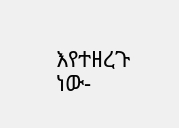እየተዘረጉ ነው-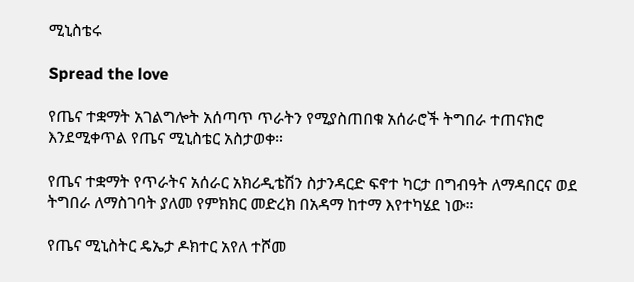ሚኒስቴሩ

Spread the love

የጤና ተቋማት አገልግሎት አሰጣጥ ጥራትን የሚያስጠበቁ አሰራሮች ትግበራ ተጠናክሮ እንደሚቀጥል የጤና ሚኒስቴር አስታወቀ።

የጤና ተቋማት የጥራትና አሰራር አክሪዲቴሽን ስታንዳርድ ፍኖተ ካርታ በግብዓት ለማዳበርና ወደ ትግበራ ለማስገባት ያለመ የምክክር መድረክ በአዳማ ከተማ እየተካሄደ ነው።

የጤና ሚኒስትር ዴኤታ ዶክተር አየለ ተሾመ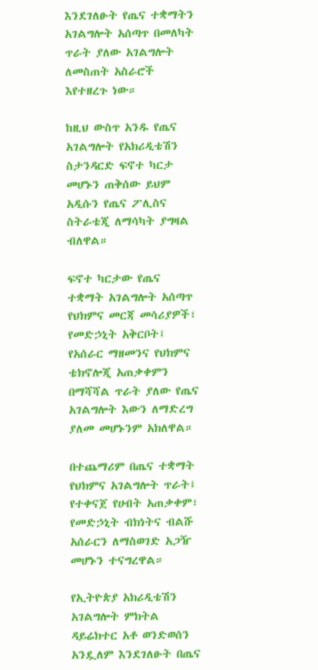እንደገለፁት የጤና ተቋማትን አገልግሎት አሰጣጥ በመለካት ጥራት ያለው አገልግሎት ለመስጠት አስራሮች እየተዘረጉ ነው።

ከዚህ ውስጥ አንዱ የጤና አገልግሎት የአክሪዲቴሽን ስታንዳርድ ፍኖተ ካርታ መሆኑን ጠቅሰው ይህም አዲሱን የጤና ፖሊስና ስትራቴጂ ለማሳካት ያግዛል ብለዋል።

ፍኖተ ካርታው የጤና ተቋማት አገልግሎት አሰጣጥ የህክምና መርጃ መሳሪያዎች፣ የመድኃኒት አቅርቦት፤ የአሰራር ማዘመንና የህክምና ቴክኖሎጂ አጠቃቀምን በማሻሻል ጥራት ያለው የጤና አገልግሎት እውን ለማድረግ ያለመ መሆኑንም አክለዋል።

በተጨማሪም በጤና ተቋማት የህክምና አገልግሎት ጥራት፤ የተቀናጀ የሀብት አጠቃቀም፣ የመድኃኒት ብክነትና ብልሹ አሰራርን ለማስወገድ አጋዥ መሆኑን ተናግረዋል።

የኢትዮጵያ አክሪዲቴሽን አገልግሎት ምክትል ዳይሬክተር አቶ ወንድወሰን አንዷለም እንደገለፁት በጤና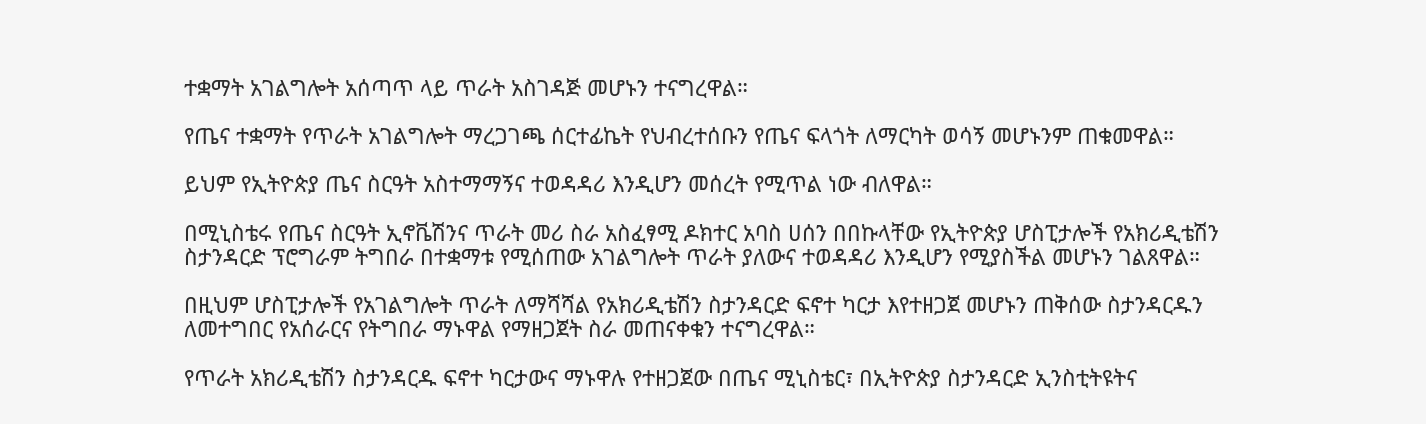ተቋማት አገልግሎት አሰጣጥ ላይ ጥራት አስገዳጅ መሆኑን ተናግረዋል።

የጤና ተቋማት የጥራት አገልግሎት ማረጋገጫ ሰርተፊኬት የህብረተሰቡን የጤና ፍላጎት ለማርካት ወሳኝ መሆኑንም ጠቁመዋል።

ይህም የኢትዮጵያ ጤና ስርዓት አስተማማኝና ተወዳዳሪ እንዲሆን መሰረት የሚጥል ነው ብለዋል።

በሚኒስቴሩ የጤና ስርዓት ኢኖቬሽንና ጥራት መሪ ስራ አስፈፃሚ ዶክተር አባስ ሀሰን በበኩላቸው የኢትዮጵያ ሆስፒታሎች የአክሪዲቴሽን ስታንዳርድ ፕሮግራም ትግበራ በተቋማቱ የሚሰጠው አገልግሎት ጥራት ያለውና ተወዳዳሪ እንዲሆን የሚያስችል መሆኑን ገልጸዋል።

በዚህም ሆስፒታሎች የአገልግሎት ጥራት ለማሻሻል የአክሪዲቴሽን ስታንዳርድ ፍኖተ ካርታ እየተዘጋጀ መሆኑን ጠቅሰው ስታንዳርዱን ለመተግበር የአሰራርና የትግበራ ማኑዋል የማዘጋጀት ስራ መጠናቀቁን ተናግረዋል።

የጥራት አክሪዲቴሽን ስታንዳርዱ ፍኖተ ካርታውና ማኑዋሉ የተዘጋጀው በጤና ሚኒስቴር፣ በኢትዮጵያ ስታንዳርድ ኢንስቲትዩትና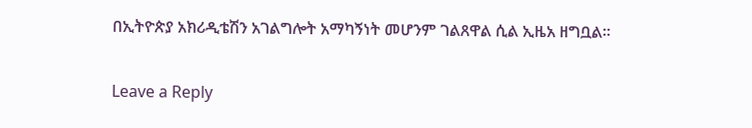በኢትዮጵያ አክሪዲቴሽን አገልግሎት አማካኝነት መሆንም ገልጸዋል ሲል ኢዜአ ዘግቧል።

Leave a Reply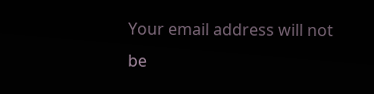Your email address will not be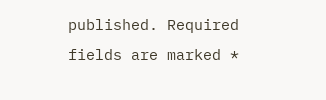published. Required fields are marked *